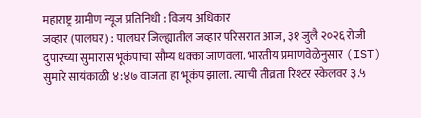महाराष्ट्र ग्रामीण न्यूज प्रतिनिधी : विजय अधिकार
जव्हार (पालघर) : पालघर जिल्ह्यातील जव्हार परिसरात आज, ३१ जुलै २०२६ रोजी दुपारच्या सुमारास भूकंपाचा सौम्य धक्का जाणवला. भारतीय प्रमाणवेळेनुसार (IST) सुमारे सायंकाळी ४:४७ वाजता हा भूकंप झाला. त्याची तीव्रता रिश्टर स्केलवर ३.५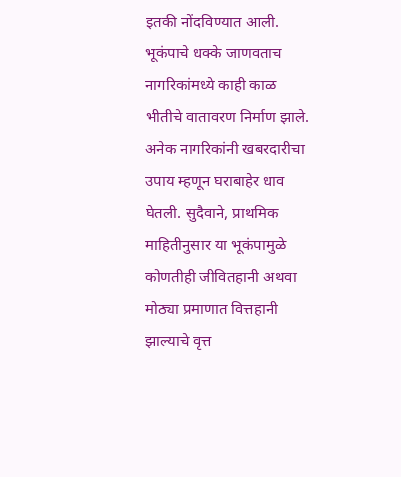इतकी नोंदविण्यात आली.
भूकंपाचे धक्के जाणवताच नागरिकांमध्ये काही काळ भीतीचे वातावरण निर्माण झाले. अनेक नागरिकांनी खबरदारीचा उपाय म्हणून घराबाहेर धाव घेतली. सुदैवाने, प्राथमिक माहितीनुसार या भूकंपामुळे कोणतीही जीवितहानी अथवा मोठ्या प्रमाणात वित्तहानी झाल्याचे वृत्त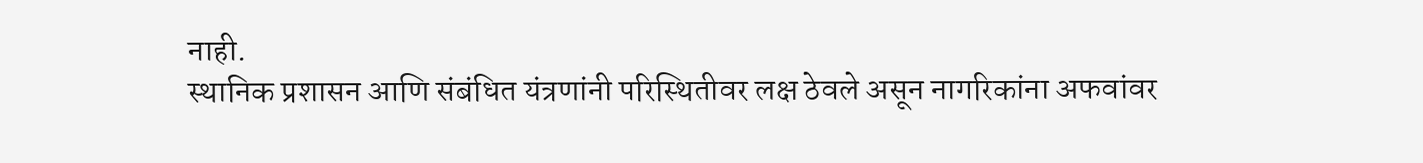नाही.
स्थानिक प्रशासन आणि संबंधित यंत्रणांनी परिस्थितीवर लक्ष ठेवले असून नागरिकांना अफवांवर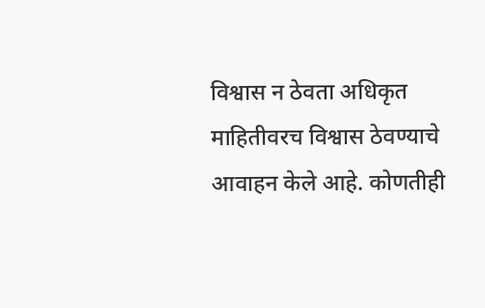विश्वास न ठेवता अधिकृत माहितीवरच विश्वास ठेवण्याचे आवाहन केले आहे. कोणतीही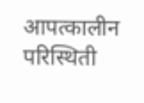आपत्कालीन परिस्थिती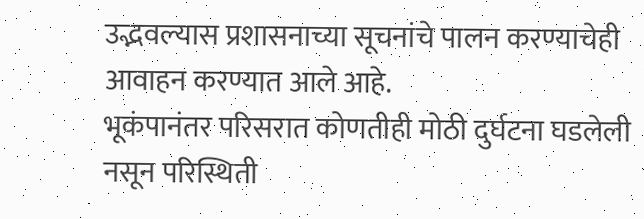उद्भवल्यास प्रशासनाच्या सूचनांचे पालन करण्याचेही आवाहन करण्यात आले आहे.
भूकंपानंतर परिसरात कोणतीही मोठी दुर्घटना घडलेली नसून परिस्थिती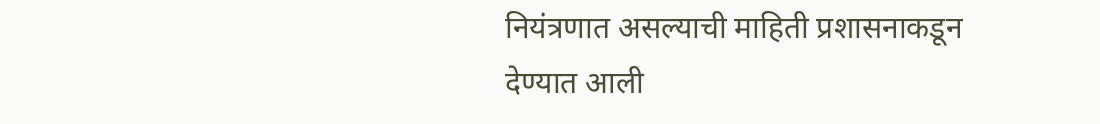नियंत्रणात असल्याची माहिती प्रशासनाकडून देण्यात आली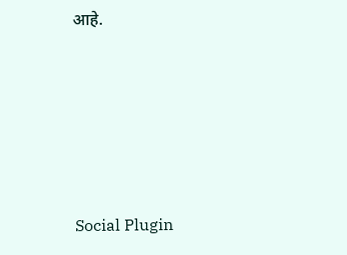आहे.





Social Plugin